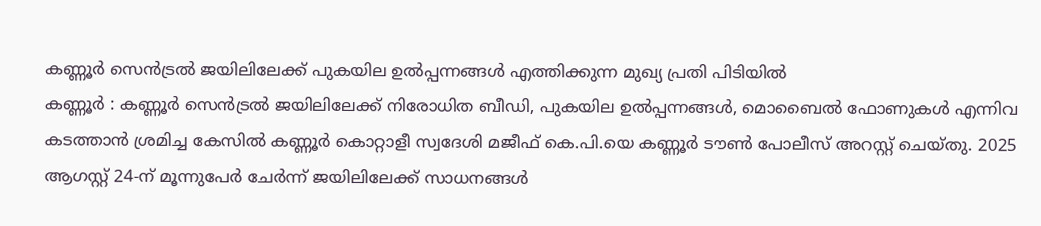കണ്ണൂർ സെൻട്രൽ ജയിലിലേക്ക് പുകയില ഉൽപ്പന്നങ്ങൾ എത്തിക്കുന്ന മുഖ്യ പ്രതി പിടിയിൽ
കണ്ണൂർ : കണ്ണൂർ സെൻട്രൽ ജയിലിലേക്ക് നിരോധിത ബീഡി, പുകയില ഉൽപ്പന്നങ്ങൾ, മൊബൈൽ ഫോണുകൾ എന്നിവ കടത്താൻ ശ്രമിച്ച കേസിൽ കണ്ണൂർ കൊറ്റാളീ സ്വദേശി മജീഫ് കെ.പി.യെ കണ്ണൂർ ടൗൺ പോലീസ് അറസ്റ്റ് ചെയ്തു. 2025 ആഗസ്റ്റ് 24-ന് മൂന്നുപേർ ചേർന്ന് ജയിലിലേക്ക് സാധനങ്ങൾ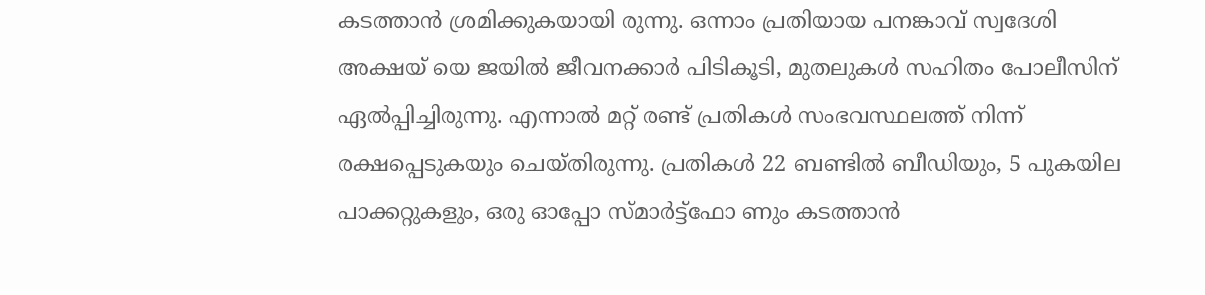കടത്താൻ ശ്രമിക്കുകയായി രുന്നു. ഒന്നാം പ്രതിയായ പനങ്കാവ് സ്വദേശി അക്ഷയ് യെ ജയിൽ ജീവനക്കാർ പിടികൂടി, മുതലുകൾ സഹിതം പോലീസിന് ഏൽപ്പിച്ചിരുന്നു. എന്നാൽ മറ്റ് രണ്ട് പ്രതികൾ സംഭവസ്ഥലത്ത് നിന്ന് രക്ഷപ്പെടുകയും ചെയ്തിരുന്നു. പ്രതികൾ 22 ബണ്ടിൽ ബീഡിയും, 5 പുകയില പാക്കറ്റുകളും, ഒരു ഓപ്പോ സ്മാർട്ട്ഫോ ണും കടത്താൻ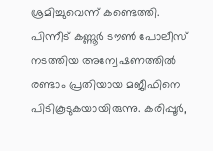ശ്രമിച്ചുവെന്ന് കണ്ടെത്തി. പിന്നീട് കണ്ണൂർ ടൗൺ പോലീസ് നടത്തിയ അന്വേഷണത്തിൽ രണ്ടാം പ്രതിയായ മജീഫിനെ പിടികൂടുകയായിരുന്നു. കരിപ്പൂർ,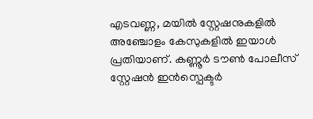എടവണ്ണ, മയിൽ സ്റ്റേഷനുകളിൽ അഞ്ചോളം കേസുകളിൽ ഇയാൾ പ്രതിയാണ്. കണ്ണൂർ ടൗൺ പോലീസ് സ്റ്റേഷൻ ഇൻസ്പെക്ടർ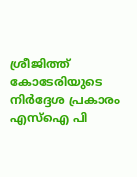ശ്രീജിത്ത് കോടേരിയുടെ നിർദ്ദേശ പ്രകാരം എസ്ഐ പി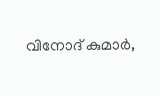വിനോദ് കുമാർ,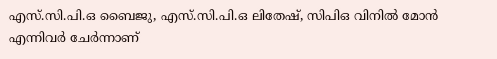എസ്.സി.പി.ഒ ബൈജു, എസ്.സി.പി.ഒ ലിതേഷ്, സിപിഒ വിനിൽ മോൻ എന്നിവർ ചേർന്നാണ്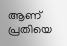ആണ് പ്രതിയെ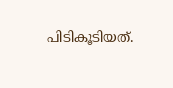പിടികൂടിയത്.